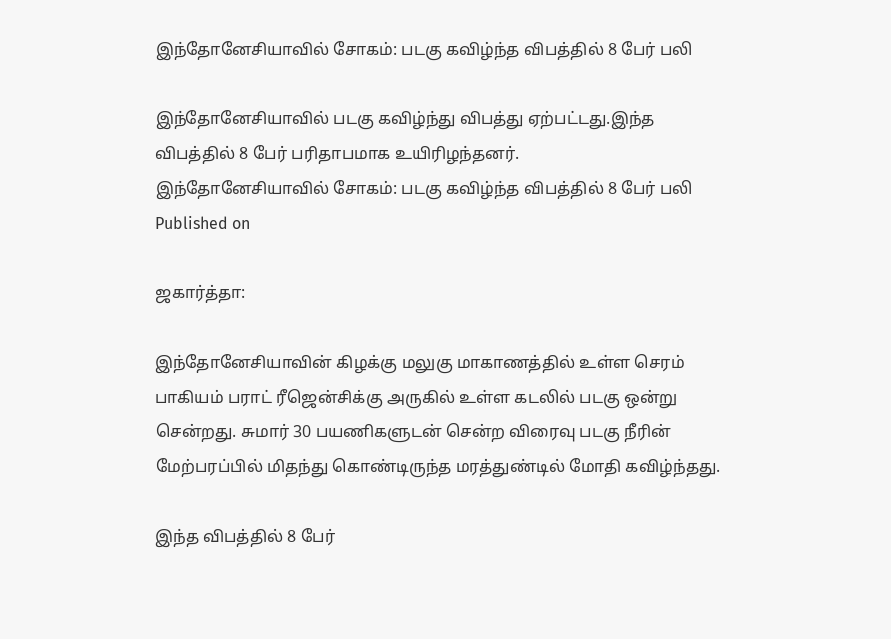இந்தோனேசியாவில் சோகம்: படகு கவிழ்ந்த விபத்தில் 8 பேர் பலி

இந்தோனேசியாவில் படகு கவிழ்ந்து விபத்து ஏற்பட்டது.இந்த விபத்தில் 8 பேர் பரிதாபமாக உயிரிழந்தனர்.
இந்தோனேசியாவில் சோகம்: படகு கவிழ்ந்த விபத்தில் 8 பேர் பலி
Published on

ஜகார்த்தா:

இந்தோனேசியாவின் கிழக்கு மலுகு மாகாணத்தில் உள்ள செரம் பாகியம் பராட் ரீஜென்சிக்கு அருகில் உள்ள கடலில் படகு ஒன்று சென்றது. சுமார் 30 பயணிகளுடன் சென்ற விரைவு படகு நீரின் மேற்பரப்பில் மிதந்து கொண்டிருந்த மரத்துண்டில் மோதி கவிழ்ந்தது.

இந்த விபத்தில் 8 பேர்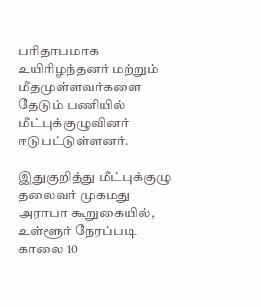பரிதாபமாக உயிரிழந்தனர் மற்றும் மீதமுள்ளவர்களை தேடும் பணியில் மீட்புக்குழுவினர் ஈடுபட்டுள்ளனர்.

இதுகுறித்து மீட்புக்குழு தலைவர் முகமது அராபா கூறுகையில், உள்ளூர் நேரப்படி காலை 10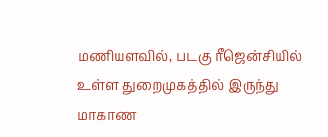மணியளவில், படகு ரீஜென்சியில் உள்ள துறைமுகத்தில் இருந்து மாகாண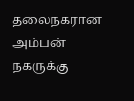தலைநகரான அம்பன் நகருக்கு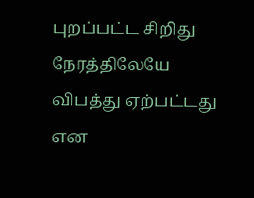புறப்பட்ட சிறிது நேரத்திலேயே விபத்து ஏற்பட்டது என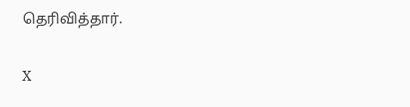தெரிவித்தார்.

X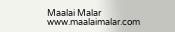Maalai Malar
www.maalaimalar.com